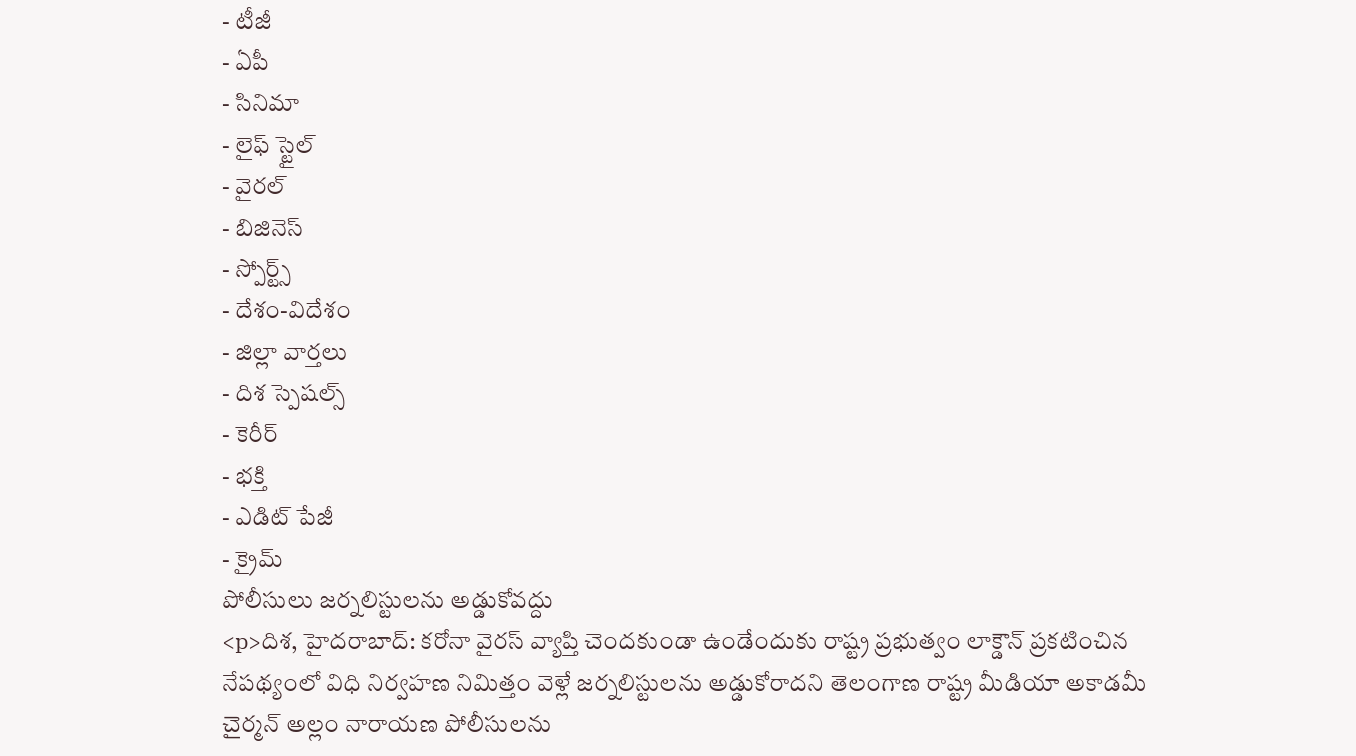- టీజీ
- ఏపీ
- సినిమా
- లైఫ్ స్టైల్
- వైరల్
- బిజినెస్
- స్పోర్ట్స్
- దేశం-విదేశం
- జిల్లా వార్తలు
- దిశ స్పెషల్స్
- కెరీర్
- భక్తి
- ఎడిట్ పేజీ
- క్రైమ్
పోలీసులు జర్నలిస్టులను అడ్డుకోవద్దు
<p>దిశ, హైదరాబాద్: కరోనా వైరస్ వ్యాప్తి చెందకుండా ఉండేందుకు రాష్ట్ర ప్రభుత్వం లాక్డౌన్ ప్రకటించిన నేపథ్యంలో విధి నిర్వహణ నిమిత్తం వెళ్లే జర్నలిస్టులను అడ్డుకోరాదని తెలంగాణ రాష్ట్ర మీడియా అకాడమీ చైర్మన్ అల్లం నారాయణ పోలీసులను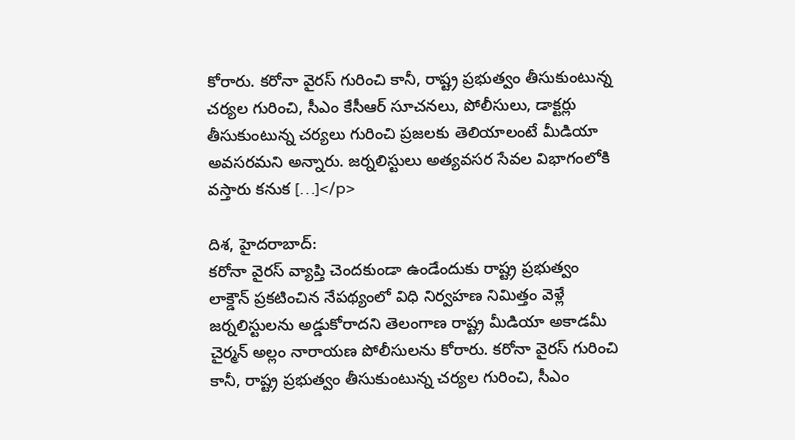కోరారు. కరోనా వైరస్ గురించి కానీ, రాష్ట్ర ప్రభుత్వం తీసుకుంటున్న చర్యల గురించి, సీఎం కేసీఆర్ సూచనలు, పోలీసులు, డాక్టర్లు తీసుకుంటున్న చర్యలు గురించి ప్రజలకు తెలియాలంటే మీడియా అవసరమని అన్నారు. జర్నలిస్టులు అత్యవసర సేవల విభాగంలోకి వస్తారు కనుక […]</p>

దిశ, హైదరాబాద్:
కరోనా వైరస్ వ్యాప్తి చెందకుండా ఉండేందుకు రాష్ట్ర ప్రభుత్వం లాక్డౌన్ ప్రకటించిన నేపథ్యంలో విధి నిర్వహణ నిమిత్తం వెళ్లే జర్నలిస్టులను అడ్డుకోరాదని తెలంగాణ రాష్ట్ర మీడియా అకాడమీ చైర్మన్ అల్లం నారాయణ పోలీసులను కోరారు. కరోనా వైరస్ గురించి కానీ, రాష్ట్ర ప్రభుత్వం తీసుకుంటున్న చర్యల గురించి, సీఎం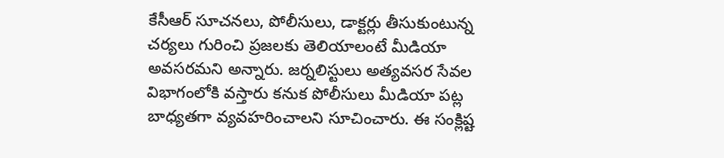కేసీఆర్ సూచనలు, పోలీసులు, డాక్టర్లు తీసుకుంటున్న చర్యలు గురించి ప్రజలకు తెలియాలంటే మీడియా అవసరమని అన్నారు. జర్నలిస్టులు అత్యవసర సేవల విభాగంలోకి వస్తారు కనుక పోలీసులు మీడియా పట్ల బాధ్యతగా వ్యవహరించాలని సూచించారు. ఈ సంక్లిష్ట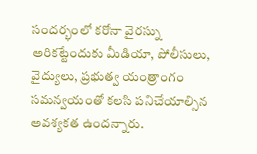సందర్భంలో కరోనా వైరస్ను అరికట్టేందుకు మీడియా, పోలీసులు, వైద్యులు, ప్రభుత్వ యంత్రాంగం సమన్వయంతో కలసి పనిచేయాల్సిన అవశ్యకత ఉందన్నారు.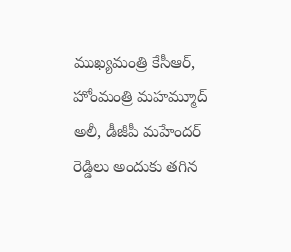ముఖ్యమంత్రి కేసీఆర్, హోంమంత్రి మహమ్మూద్ అలీ, డీజీపీ మహేందర్ రెడ్డిలు అందుకు తగిన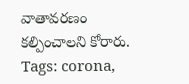వాతావరణం కల్పించాలని కోరారు.
Tags: corona,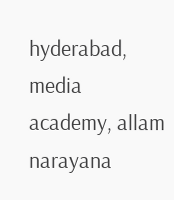hyderabad, media academy, allam narayana